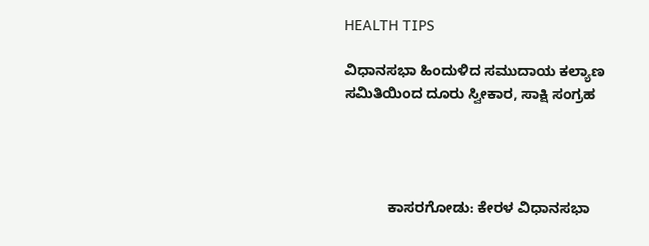HEALTH TIPS

ವಿಧಾನಸಭಾ ಹಿಂದುಳಿದ ಸಮುದಾಯ ಕಲ್ಯಾಣ ಸಮಿತಿಯಿಂದ ದೂರು ಸ್ವೀಕಾರ, ಸಾಕ್ಷಿ ಸಂಗ್ರಹ




           ಕಾಸರಗೋಡು: ಕೇರಳ ವಿಧಾನಸಭಾ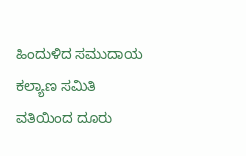ಹಿಂದುಳಿದ ಸಮುದಾಯ ಕಲ್ಯಾಣ ಸಮಿತಿ ವತಿಯಿಂದ ದೂರು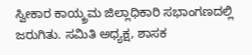ಸ್ವೀಕಾರ ಕಾಯ್ಕ್ರಮ ಜಿಲ್ಲಾಧಿಕಾರಿ ಸಭಾಂಗಣದಲ್ಲಿ ಜರುಗಿತು. ಸಮಿತಿ ಅಧ್ಯಕ್ಷ, ಶಾಸಕ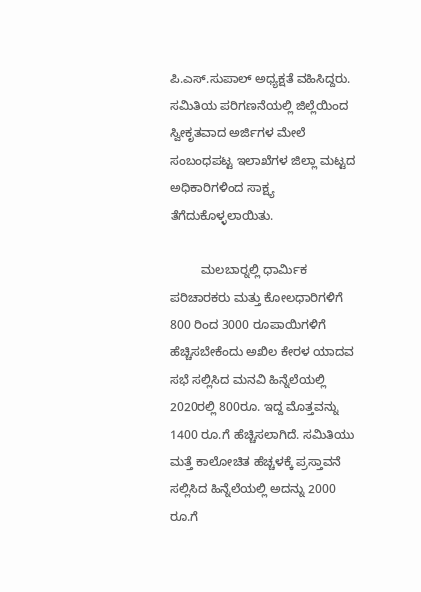ಪಿ.ಎಸ್.ಸುಪಾಲ್ ಅಧ್ಯಕ್ಷತೆ ವಹಿಸಿದ್ದರು. ಸಮಿತಿಯ ಪರಿಗಣನೆಯಲ್ಲಿ ಜಿಲ್ಲೆಯಿಂದ ಸ್ವೀಕೃತವಾದ ಅರ್ಜಿಗಳ ಮೇಲೆ ಸಂಬಂಧಪಟ್ಟ ಇಲಾಖೆಗಳ ಜಿಲ್ಲಾ ಮಟ್ಟದ ಅಧಿಕಾರಿಗಳಿಂದ ಸಾಕ್ಷ್ಯ ತೆಗೆದುಕೊಳ್ಳಲಾಯಿತು.

         ಮಲಬಾರ್‍ನಲ್ಲಿ ಧಾರ್ಮಿಕ ಪರಿಚಾರಕರು ಮತ್ತು ಕೋಲಧಾರಿಗಳಿಗೆ 800 ರಿಂದ 3000 ರೂಪಾಯಿಗಳಿಗೆ ಹೆಚ್ಚಿಸಬೇಕೆಂದು ಅಖಿಲ ಕೇರಳ ಯಾದವ ಸಭೆ ಸಲ್ಲಿಸಿದ ಮನವಿ ಹಿನ್ನೆಲೆಯಲ್ಲಿ 2020ರಲ್ಲಿ 800ರೂ. ಇದ್ದ ಮೊತ್ತವನ್ನು 1400 ರೂ.ಗೆ ಹೆಚ್ಚಿಸಲಾಗಿದೆ. ಸಮಿತಿಯು ಮತ್ತೆ ಕಾಲೋಚಿತ ಹೆಚ್ಚಳಕ್ಕೆ ಪ್ರಸ್ತಾವನೆ ಸಲ್ಲಿಸಿದ ಹಿನ್ನೆಲೆಯಲ್ಲಿ ಅದನ್ನು 2000 ರೂ.ಗೆ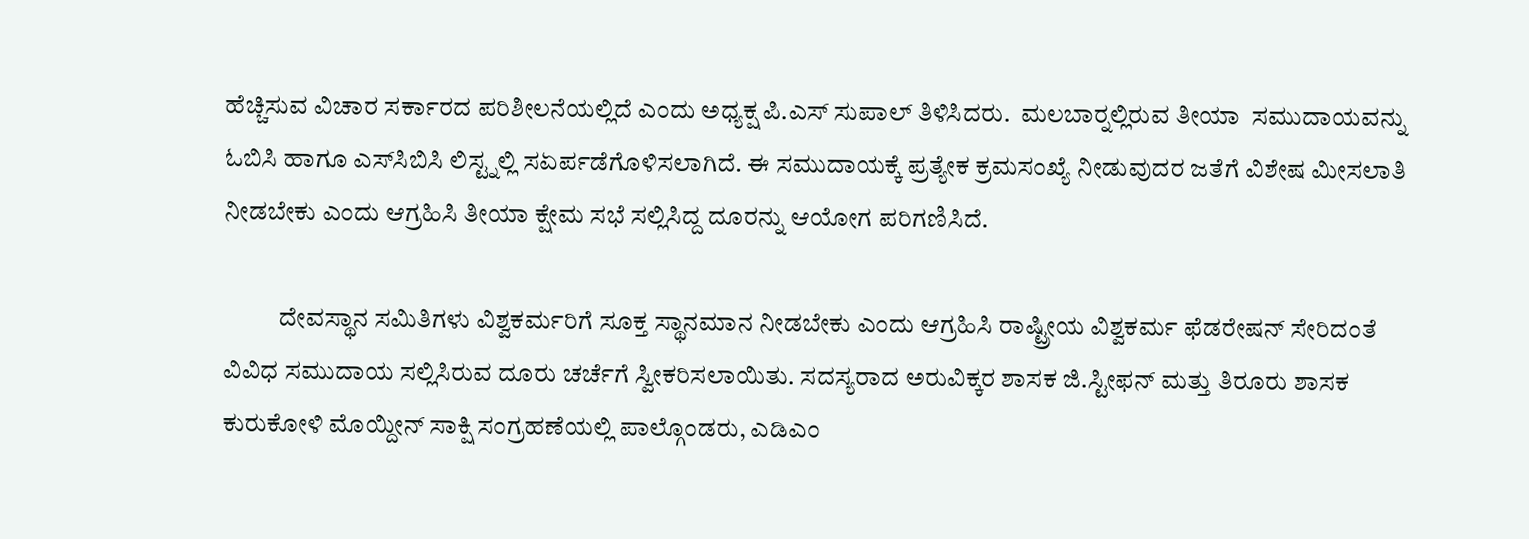ಹೆಚ್ಚಿಸುವ ವಿಚಾರ ಸರ್ಕಾರದ ಪರಿಶೀಲನೆಯಲ್ಲಿದೆ ಎಂದು ಅಧ್ಯಕ್ಷ ಪಿ.ಎಸ್ ಸುಪಾಲ್ ತಿಳಿಸಿದರು.  ಮಲಬಾರ್‍ನಲ್ಲಿರುವ ತೀಯಾ  ಸಮುದಾಯವನ್ನು ಓಬಿಸಿ ಹಾಗೂ ಎಸ್‍ಸಿಬಿಸಿ ಲಿಸ್ಟ್ನಲ್ಲಿ ಸಏರ್ಪಡೆಗೊಳಿಸಲಾಗಿದೆ. ಈ ಸಮುದಾಯಕ್ಕೆ ಪ್ರತ್ಯೇಕ ಕ್ರಮಸಂಖ್ಯೆ ನೀಡುವುದರ ಜತೆಗೆ ವಿಶೇಷ ಮೀಸಲಾತಿ ನೀಡಬೇಕು ಎಂದು ಆಗ್ರಹಿಸಿ ತೀಯಾ ಕ್ಷೇಮ ಸಭೆ ಸಲ್ಲಿಸಿದ್ದ ದೂರನ್ನು ಆಯೋಗ ಪರಿಗಣಿಸಿದೆ.

           ದೇವಸ್ಥಾನ ಸಮಿತಿಗಳು ವಿಶ್ವಕರ್ಮರಿಗೆ ಸೂಕ್ತ ಸ್ಥಾನಮಾನ ನೀಡಬೇಕು ಎಂದು ಆಗ್ರಹಿಸಿ ರಾಷ್ಟ್ರೀಯ ವಿಶ್ವಕರ್ಮ ಫೆಡರೇಷನ್ ಸೇರಿದಂತೆ ವಿವಿಧ ಸಮುದಾಯ ಸಲ್ಲಿಸಿರುವ ದೂರು ಚರ್ಚೆಗೆ ಸ್ವೀಕರಿಸಲಾಯಿತು. ಸದಸ್ಯರಾದ ಅರುವಿಕ್ಕರ ಶಾಸಕ ಜಿ.ಸ್ಟೀಫನ್ ಮತ್ತು ತಿರೂರು ಶಾಸಕ ಕುರುಕೋಳಿ ಮೊಯ್ದೀನ್ ಸಾಕ್ಷಿ ಸಂಗ್ರಹಣೆಯಲ್ಲಿ ಪಾಲ್ಗೊಂಡರು, ಎಡಿಎಂ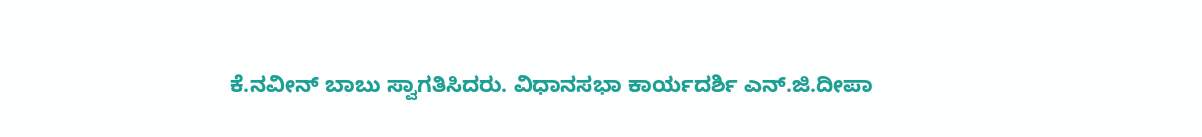ಕೆ.ನವೀನ್ ಬಾಬು ಸ್ವಾಗತಿಸಿದರು. ವಿಧಾನಸಭಾ ಕಾರ್ಯದರ್ಶಿ ಎನ್.ಜಿ.ದೀಪಾ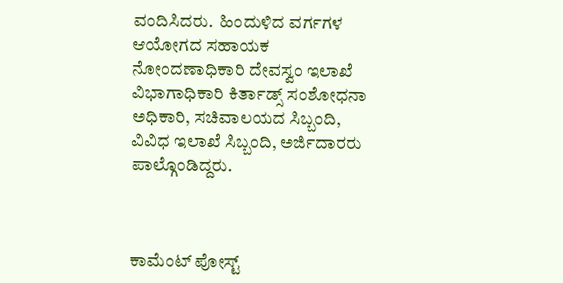ವಂದಿಸಿದರು.  ಹಿಂದುಳಿದ ವರ್ಗಗಳ ಆಯೋಗದ ಸಹಾಯಕ ನೋಂದಣಾಧಿಕಾರಿ ದೇವಸ್ವಂ ಇಲಾಖೆ ವಿಭಾಗಾಧಿಕಾರಿ ಕಿರ್ತಾಡ್ಸ್ ಸಂಶೋಧನಾ ಅಧಿಕಾರಿ, ಸಚಿವಾಲಯದ ಸಿಬ್ಬಂದಿ, ವಿವಿಧ ಇಲಾಖೆ ಸಿಬ್ಬಂದಿ, ಅರ್ಜಿದಾರರು ಪಾಲ್ಗೊಂಡಿದ್ದರು.



ಕಾಮೆಂಟ್‌‌ ಪೋಸ್ಟ್‌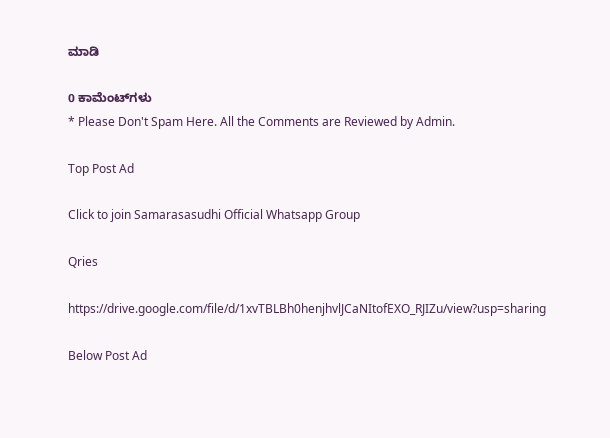ಮಾಡಿ

0 ಕಾಮೆಂಟ್‌ಗಳು
* Please Don't Spam Here. All the Comments are Reviewed by Admin.

Top Post Ad

Click to join Samarasasudhi Official Whatsapp Group

Qries

https://drive.google.com/file/d/1xvTBLBh0henjhvlJCaNItofEXO_RJIZu/view?usp=sharing

Below Post Ad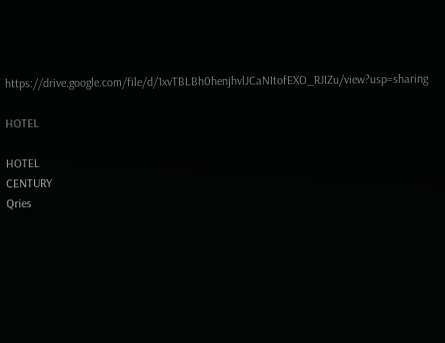https://drive.google.com/file/d/1xvTBLBh0henjhvlJCaNItofEXO_RJIZu/view?usp=sharing

HOTEL

HOTEL
CENTURY
Qries